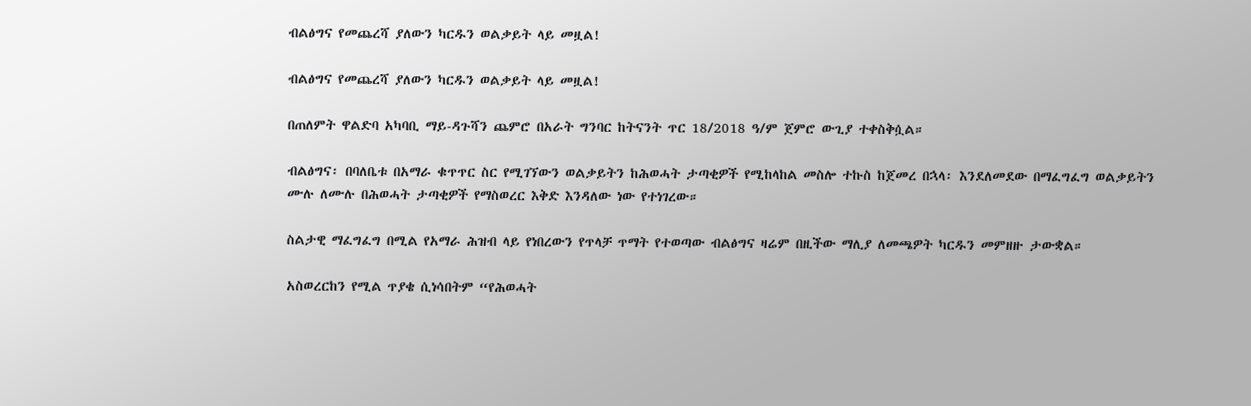ብልፅግና የመጨረሻ ያለውን ካርዱን ወልቃይት ላይ መዟል!

ብልፅግና የመጨረሻ ያለውን ካርዱን ወልቃይት ላይ መዟል!

በጠለምት ዋልድባ አካባቢ ማይ-ዳጉሻን ጨምሮ በአራት ግንባር ከትናንት ጥር 18/2018 ዓ/ም ጀምሮ ውጊያ ተቀስቅሷል።

ብልፅግና፡ በባለቤቱ በአማራ ቁጥጥር ስር የሚገኘውን ወልቃይትን ከሕወሓት ታጣቂዎች የሚከላከል መስሎ ተኩስ ከጀመረ በኋላ፡ እንደለመደው በማፈግፈግ ወልቃይትን ሙሉ ለሙሉ በሕወሓት ታጣቂዎች የማስወረር እቅድ እንዳለው ነው የተነገረው።

ስልታዊ ማፈግፈግ በሚል የአማራ ሕዝብ ላይ የነበረውን የጥላቻ ጥማት የተወጣው ብልፅግና ዛሬም በዚችው ማሊያ ለመጫዎት ካርዱን መምዘዙ ታውቋል።

አስወረርከን የሚል ጥያቄ ሲነሳበትም “የሕወሓት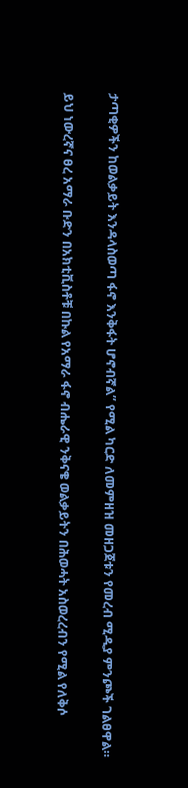ታጣቂዎችን ከወልቃይት እንዳላስወጣ ፋኖ እንቅፋት ሆኖብኛል” የሚል ካርድ ለመምዘዝ መዘጋጀቱን የመረብ ሚዲያ ምንጮች ገልፀዋል።

ይህ ነውረኛና ፀረ አማራ ቡድን በአክቲቪስቶቹ በኩል የአማራ ፋኖ ብሔራዊ ንቅናቄ ወልቃይትን በሕወሓት አስወረረብን የሚል የለቅሶ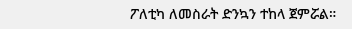ፖለቲካ ለመስራት ድንኳን ተከላ ጀምሯል።